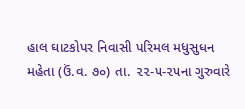હાલ ઘાટકોપર નિવાસી પરિમલ મધુસુધન મહેતા (ઉં.વ. ૭૦) તા. ૨૨-૫-૨૫ના ગુરુવારે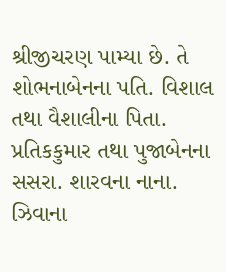શ્રીજીચરણ પામ્યા છે. તે શોભનાબેનના પતિ. વિશાલ તથા વૈશાલીના પિતા. પ્રતિકકુમાર તથા પુજાબેનના સસરા. શારવના નાના. ઝિવાના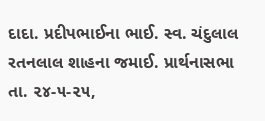દાદા. પ્રદીપભાઈના ભાઈ. સ્વ. ચંદુલાલ રતનલાલ શાહના જમાઈ. પ્રાર્થનાસભા તા. ૨૪-૫-૨૫,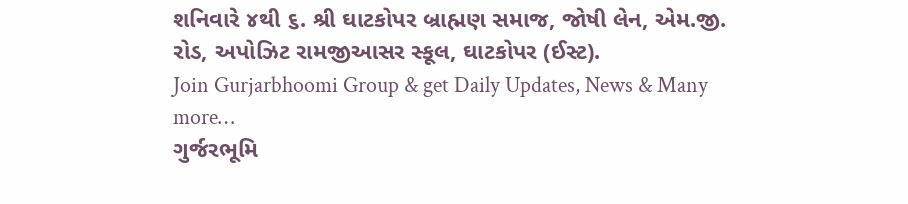શનિવારે ૪થી ૬. શ્રી ઘાટકોપર બ્રાહ્મણ સમાજ, જોષી લેન, એમ.જી. રોડ, અપોઝિટ રામજીઆસર સ્કૂલ, ઘાટકોપર (ઈસ્ટ).
Join Gurjarbhoomi Group & get Daily Updates, News & Many more…
ગુર્જરભૂમિ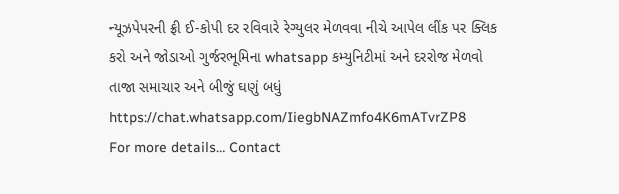ન્યૂઝપેપરની ફ્રી ઈ-કોપી દર રવિવારે રેગ્યુલર મેળવવા નીચે આપેલ લીંક પર ક્લિક કરો અને જોડાઓ ગુર્જરભૂમિના whatsapp કમ્યુનિટીમાં અને દરરોજ મેળવો તાજા સમાચાર અને બીજું ઘણું બધું
https://chat.whatsapp.com/IiegbNAZmfo4K6mATvrZP8
For more details… Contact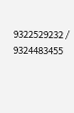9322529232 / 9324483455